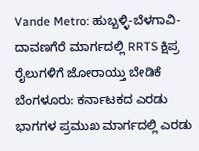Vande Metro: ಹುಬ್ಬಳ್ಳಿ-ಬೆಳಗಾವಿ-ದಾವಣಗೆರೆ ಮಾರ್ಗದಲ್ಲಿ RRTS ಕ್ಷಿಪ್ರ ರೈಲುಗಳಿಗೆ ಜೋರಾಯ್ತು ಬೇಡಿಕೆ
ಬೆಂಗಳೂರು: ಕರ್ನಾಟಕದ ಎರಡು ಭಾಗಗಳ ಪ್ರಮುಖ ಮಾರ್ಗದಲ್ಲಿ ಎರಡು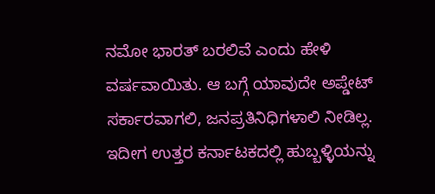ನಮೋ ಭಾರತ್ ಬರಲಿವೆ ಎಂದು ಹೇಳಿ ವರ್ಷವಾಯಿತು. ಆ ಬಗ್ಗೆ ಯಾವುದೇ ಅಪ್ಡೇಟ್ ಸರ್ಕಾರವಾಗಲಿ, ಜನಪ್ರತಿನಿಧಿಗಳಾಲಿ ನೀಡಿಲ್ಲ. ಇದೀಗ ಉತ್ತರ ಕರ್ನಾಟಕದಲ್ಲಿ ಹುಬ್ಬಳ್ಳಿಯನ್ನು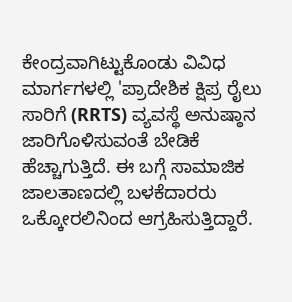ಕೇಂದ್ರವಾಗಿಟ್ಟುಕೊಂಡು ವಿವಿಧ ಮಾರ್ಗಗಳಲ್ಲಿ 'ಪ್ರಾದೇಶಿಕ ಕ್ಷಿಪ್ರ ರೈಲು ಸಾರಿಗೆ (RRTS) ವ್ಯವಸ್ಥೆ ಅನುಷ್ಠಾನ ಜಾರಿಗೊಳಿಸುವಂತೆ ಬೇಡಿಕೆ ಹೆಚ್ಚಾಗುತ್ತಿದೆ. ಈ ಬಗ್ಗೆ ಸಾಮಾಜಿಕ ಜಾಲತಾಣದಲ್ಲಿ ಬಳಕೆದಾರರು ಒಕ್ಕೋರಲಿನಿಂದ ಆಗ್ರಹಿಸುತ್ತಿದ್ದಾರೆ.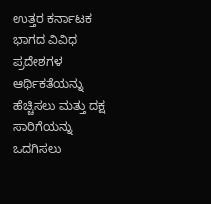ಉತ್ತರ ಕರ್ನಾಟಕ ಭಾಗದ ವಿವಿಧ ಪ್ರದೇಶಗಳ ಆರ್ಥಿಕತೆಯನ್ನು ಹೆಚ್ಚಿಸಲು ಮತ್ತು ದಕ್ಷ ಸಾರಿಗೆಯನ್ನು ಒದಗಿಸಲು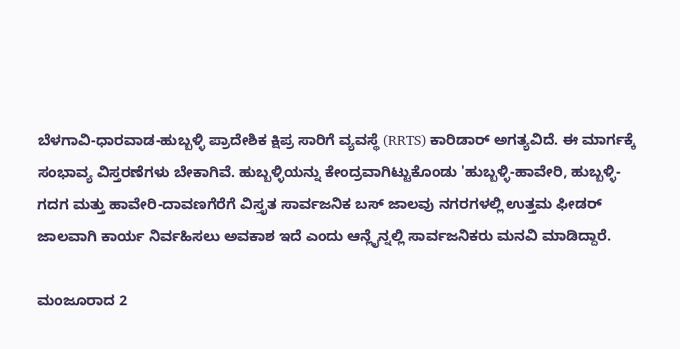ಬೆಳಗಾವಿ-ಧಾರವಾಡ-ಹುಬ್ಬಳ್ಳಿ ಪ್ರಾದೇಶಿಕ ಕ್ಷಿಪ್ರ ಸಾರಿಗೆ ವ್ಯವಸ್ಥೆ (RRTS) ಕಾರಿಡಾರ್ ಅಗತ್ಯವಿದೆ. ಈ ಮಾರ್ಗಕ್ಕೆ ಸಂಭಾವ್ಯ ವಿಸ್ತರಣೆಗಳು ಬೇಕಾಗಿವೆ. ಹುಬ್ಬಳ್ಳಿಯನ್ನು ಕೇಂದ್ರವಾಗಿಟ್ಟುಕೊಂಡು 'ಹುಬ್ಬಳ್ಳಿ-ಹಾವೇರಿ, ಹುಬ್ಬಳ್ಳಿ-ಗದಗ ಮತ್ತು ಹಾವೇರಿ-ದಾವಣಗೆರೆಗೆ ವಿಸ್ತೃತ ಸಾರ್ವಜನಿಕ ಬಸ್ ಜಾಲವು ನಗರಗಳಲ್ಲಿ ಉತ್ತಮ ಫೀಡರ್ ಜಾಲವಾಗಿ ಕಾರ್ಯ ನಿರ್ವಹಿಸಲು ಅವಕಾಶ ಇದೆ ಎಂದು ಆನ್ಲೈನ್ನಲ್ಲಿ ಸಾರ್ವಜನಿಕರು ಮನವಿ ಮಾಡಿದ್ದಾರೆ.

ಮಂಜೂರಾದ 2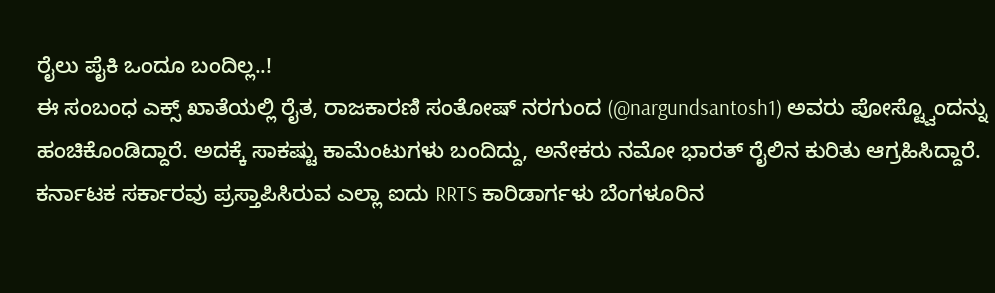ರೈಲು ಪೈಕಿ ಒಂದೂ ಬಂದಿಲ್ಲ..!
ಈ ಸಂಬಂಧ ಎಕ್ಸ್ ಖಾತೆಯಲ್ಲಿ ರೈತ, ರಾಜಕಾರಣಿ ಸಂತೋಷ್ ನರಗುಂದ (@nargundsantosh1) ಅವರು ಪೋಸ್ಟ್ವೊಂದನ್ನು ಹಂಚಿಕೊಂಡಿದ್ದಾರೆ. ಅದಕ್ಕೆ ಸಾಕಷ್ಟು ಕಾಮೆಂಟುಗಳು ಬಂದಿದ್ದು, ಅನೇಕರು ನಮೋ ಭಾರತ್ ರೈಲಿನ ಕುರಿತು ಆಗ್ರಹಿಸಿದ್ದಾರೆ. ಕರ್ನಾಟಕ ಸರ್ಕಾರವು ಪ್ರಸ್ತಾಪಿಸಿರುವ ಎಲ್ಲಾ ಐದು RRTS ಕಾರಿಡಾರ್ಗಳು ಬೆಂಗಳೂರಿನ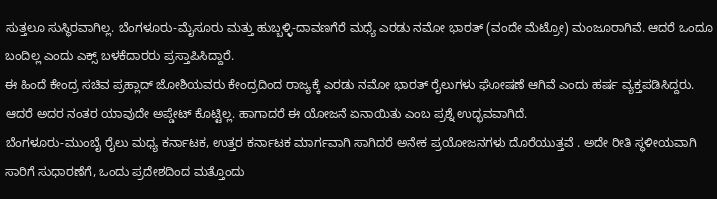ಸುತ್ತಲೂ ಸುಸ್ಥಿರವಾಗಿಲ್ಲ. ಬೆಂಗಳೂರು-ಮೈಸೂರು ಮತ್ತು ಹುಬ್ಬಳ್ಳಿ-ದಾವಣಗೆರೆ ಮಧ್ಯೆ ಎರಡು ನಮೋ ಭಾರತ್ (ವಂದೇ ಮೆಟ್ರೋ) ಮಂಜೂರಾಗಿವೆ. ಆದರೆ ಒಂದೂ ಬಂದಿಲ್ಲ ಎಂದು ಎಕ್ಸ್ ಬಳಕೆದಾರರು ಪ್ರಸ್ತಾಪಿಸಿದ್ದಾರೆ.
ಈ ಹಿಂದೆ ಕೇಂದ್ರ ಸಚಿವ ಪ್ರಹ್ಲಾದ್ ಜೋಶಿಯವರು ಕೇಂದ್ರದಿಂದ ರಾಜ್ಯಕ್ಕೆ ಎರಡು ನಮೋ ಭಾರತ್ ರೈಲುಗಳು ಘೋಷಣೆ ಆಗಿವೆ ಎಂದು ಹರ್ಷ ವ್ಯಕ್ತಪಡಿಸಿದ್ದರು. ಆದರೆ ಅದರ ನಂತರ ಯಾವುದೇ ಅಪ್ಡೇಟ್ ಕೊಟ್ಟಿಲ್ಲ. ಹಾಗಾದರೆ ಈ ಯೋಜನೆ ಏನಾಯಿತು ಎಂಬ ಪ್ರಶ್ನೆ ಉದ್ಭವವಾಗಿದೆ.
ಬೆಂಗಳೂರು-ಮುಂಬೈ ರೈಲು ಮಧ್ಯ ಕರ್ನಾಟಕ, ಉತ್ತರ ಕರ್ನಾಟಕ ಮಾರ್ಗವಾಗಿ ಸಾಗಿದರೆ ಅನೇಕ ಪ್ರಯೋಜನಗಳು ದೊರೆಯುತ್ತವೆ . ಅದೇ ರೀತಿ ಸ್ಥಳೀಯವಾಗಿ ಸಾರಿಗೆ ಸುಧಾರಣೆಗೆ, ಒಂದು ಪ್ರದೇಶದಿಂದ ಮತ್ತೊಂದು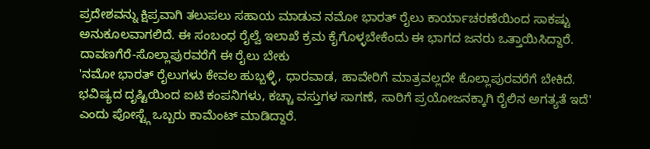ಪ್ರದೇಶವನ್ನು ಕ್ಷಿಪ್ರವಾಗಿ ತಲುಪಲು ಸಹಾಯ ಮಾಡುವ ನಮೋ ಭಾರತ್ ರೈಲು ಕಾರ್ಯಾಚರಣೆಯಿಂದ ಸಾಕಷ್ಟು ಅನುಕೂಲವಾಗಲಿದೆ. ಈ ಸಂಬಂಧ ರೈಲ್ವೆ ಇಲಾಖೆ ಕ್ರಮ ಕೈಗೊಳ್ಳಬೇಕೆಂದು ಈ ಭಾಗದ ಜನರು ಒತ್ತಾಯಿಸಿದ್ದಾರೆ.
ದಾವಣಗೆರೆ-ಸೊಲ್ಲಾಪುರವರೆಗೆ ಈ ರೈಲು ಬೇಕು
'ನಮೋ ಭಾರತ್ ರೈಲುಗಳು ಕೇವಲ ಹುಬ್ಬಳ್ಳಿ, ಧಾರವಾಡ, ಹಾವೇರಿಗೆ ಮಾತ್ರವಲ್ಲದೇ ಕೊಲ್ಲಾಪುರವರೆಗೆ ಬೇಕಿದೆ. ಭವಿಷ್ಯದ ದೃಷ್ಟಿಯಿಂದ ಐಟಿ ಕಂಪನಿಗಳು, ಕಚ್ಚಾ ವಸ್ತುಗಳ ಸಾಗಣೆ, ಸಾರಿಗೆ ಪ್ರಯೋಜನಕ್ಕಾಗಿ ರೈಲಿನ ಅಗತ್ಯತೆ ಇದೆ' ಎಂದು ಪೋಸ್ಟ್ಗೆ ಒಬ್ಬರು ಕಾಮೆಂಟ್ ಮಾಡಿದ್ದಾರೆ.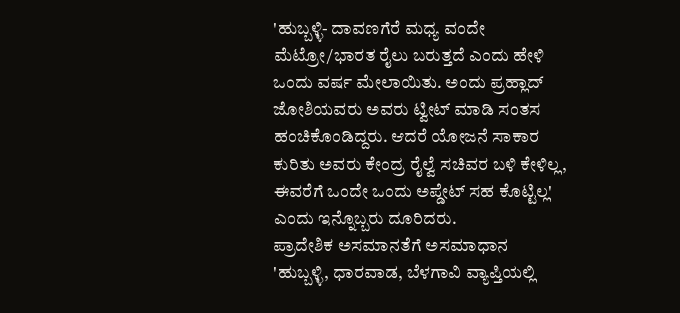'ಹುಬ್ಬಳ್ಳಿ- ದಾವಣಗೆರೆ ಮಧ್ಯ ವಂದೇ ಮೆಟ್ರೋ/ಭಾರತ ರೈಲು ಬರುತ್ತದೆ ಎಂದು ಹೇಳಿ ಒಂದು ವರ್ಷ ಮೇಲಾಯಿತು. ಅಂದು ಪ್ರಹ್ಲಾದ್ ಜೋಶಿಯವರು ಅವರು ಟ್ವೀಟ್ ಮಾಡಿ ಸಂತಸ ಹಂಚಿಕೊಂಡಿದ್ದರು. ಆದರೆ ಯೋಜನೆ ಸಾಕಾರ ಕುರಿತು ಅವರು ಕೇಂದ್ರ ರೈಲ್ವೆ ಸಚಿವರ ಬಳಿ ಕೇಳಿಲ್ಲ, ಈವರೆಗೆ ಒಂದೇ ಒಂದು ಅಪ್ಡೇಟ್ ಸಹ ಕೊಟ್ಟಿಲ್ಲ' ಎಂದು ಇನ್ನೊಬ್ಬರು ದೂರಿದರು.
ಪ್ರಾದೇಶಿಕ ಅಸಮಾನತೆಗೆ ಅಸಮಾಧಾನ
'ಹುಬ್ಬಳ್ಳಿ, ಧಾರವಾಡ, ಬೆಳಗಾವಿ ವ್ಯಾಪ್ತಿಯಲ್ಲಿ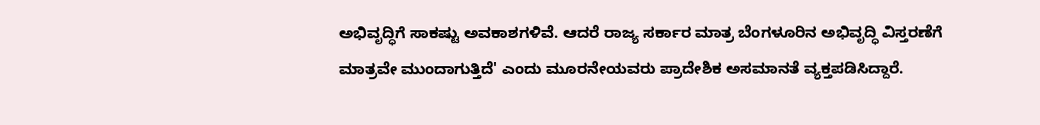ಅಭಿವೃದ್ಧಿಗೆ ಸಾಕಷ್ಟು ಅವಕಾಶಗಳಿವೆ. ಆದರೆ ರಾಜ್ಯ ಸರ್ಕಾರ ಮಾತ್ರ ಬೆಂಗಳೂರಿನ ಅಭಿವೃದ್ಧಿ ವಿಸ್ತರಣೆಗೆ ಮಾತ್ರವೇ ಮುಂದಾಗುತ್ತಿದೆ' ಎಂದು ಮೂರನೇಯವರು ಪ್ರಾದೇಶಿಕ ಅಸಮಾನತೆ ವ್ಯಕ್ತಪಡಿಸಿದ್ದಾರೆ.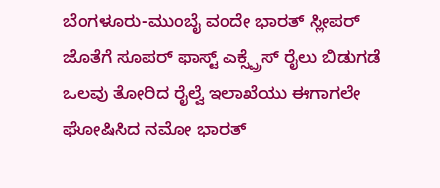ಬೆಂಗಳೂರು-ಮುಂಬೈ ವಂದೇ ಭಾರತ್ ಸ್ಲೀಪರ್ ಜೊತೆಗೆ ಸೂಪರ್ ಫಾಸ್ಟ್ ಎಕ್ಸ್ಪ್ರೆಸ್ ರೈಲು ಬಿಡುಗಡೆ ಒಲವು ತೋರಿದ ರೈಲ್ವೆ ಇಲಾಖೆಯು ಈಗಾಗಲೇ ಘೋಷಿಸಿದ ನಮೋ ಭಾರತ್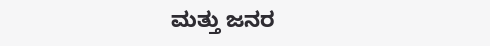ಮತ್ತು ಜನರ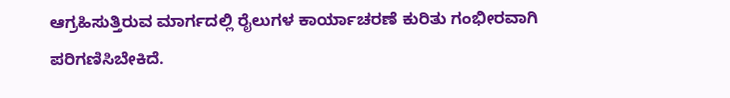ಆಗ್ರಹಿಸುತ್ತಿರುವ ಮಾರ್ಗದಲ್ಲಿ ರೈಲುಗಳ ಕಾರ್ಯಾಚರಣೆ ಕುರಿತು ಗಂಭೀರವಾಗಿ ಪರಿಗಣಿಸಿಬೇಕಿದೆ.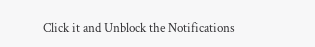Click it and Unblock the Notifications